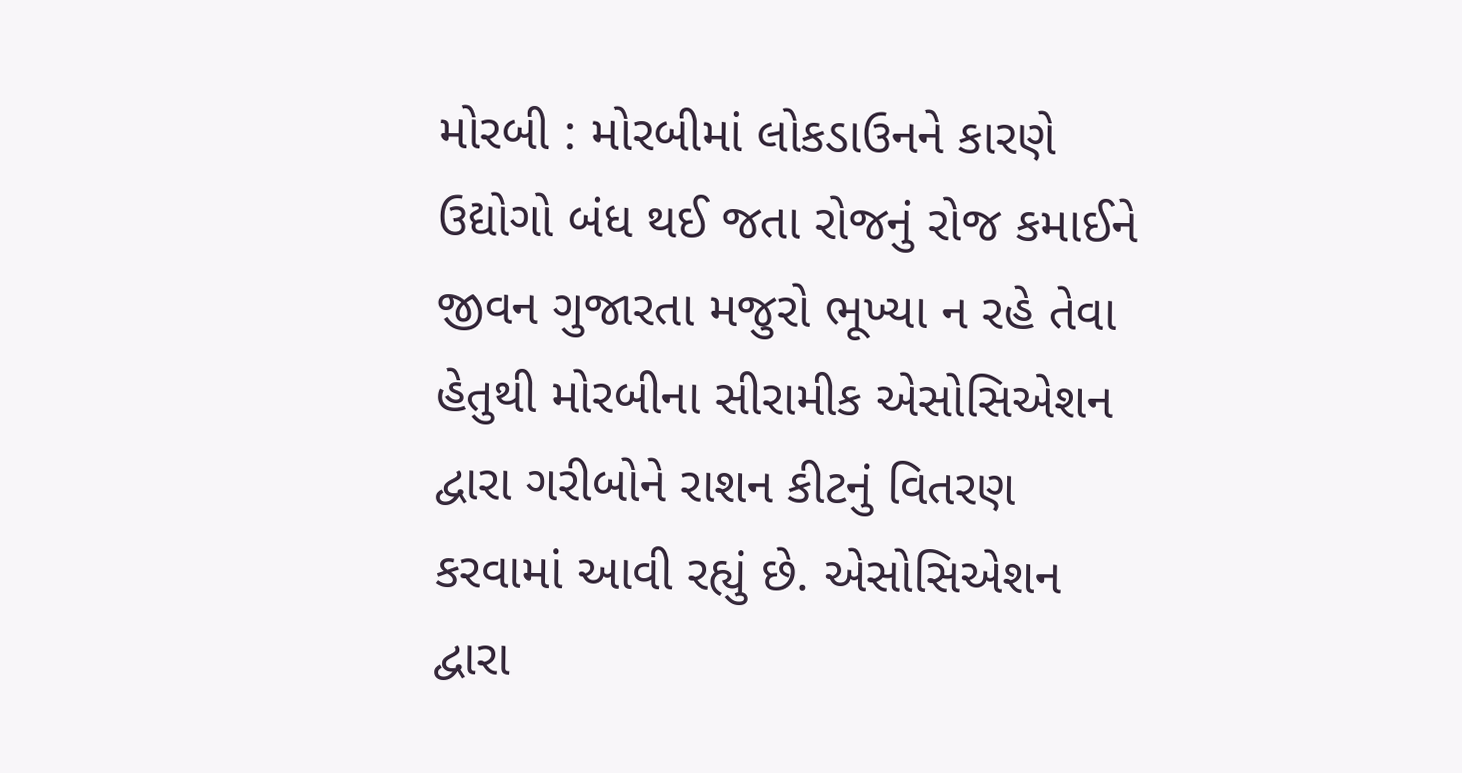મોરબી : મોરબીમાં લોકડાઉનને કારણે ઉદ્યોગો બંધ થઈ જતા રોજનું રોજ કમાઈને જીવન ગુજારતા મજુરો ભૂખ્યા ન રહે તેવા હેતુથી મોરબીના સીરામીક એસોસિએશન દ્વારા ગરીબોને રાશન કીટનું વિતરણ કરવામાં આવી રહ્યું છે. એસોસિએશન દ્વારા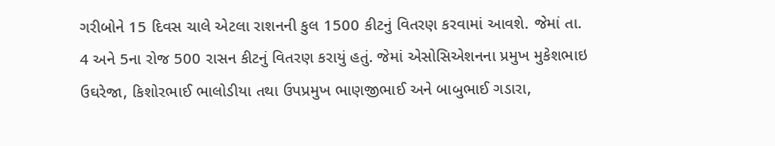ગરીબોને 15 દિવસ ચાલે એટલા રાશનની કુલ 1500 કીટનું વિતરણ કરવામાં આવશે. જેમાં તા. 4 અને 5ના રોજ 500 રાસન કીટનું વિતરણ કરાયું હતું. જેમાં એસોસિએશનના પ્રમુખ મુકેશભાઇ ઉઘરેજા, કિશોરભાઈ ભાલોડીયા તથા ઉપપ્રમુખ ભાણજીભાઈ અને બાબુભાઈ ગડારા,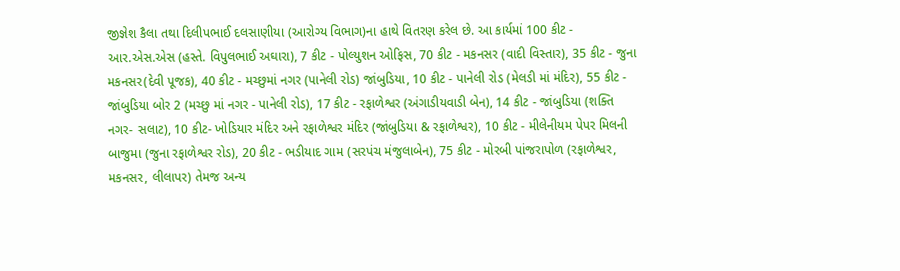જીજ્ઞેશ કૈલા તથા દિલીપભાઈ દલસાણીયા (આરોગ્ય વિભાગ)ના હાથે વિતરણ કરેલ છે. આ કાર્યમાં 100 કીટ - આર.એસ.એસ (હસ્તે. વિપુલભાઈ અઘારા), 7 કીટ - પોલ્યુશન ઓફિસ, 70 કીટ - મકનસર (વાદી વિસ્તાર), 35 કીટ - જુના મકનસર(દેવી પૂજક), 40 કીટ - મચ્છુમાં નગર (પાનેલી રોડ) જાંબુડિયા, 10 કીટ - પાનેલી રોડ (મેલડી માં મંદિર), 55 કીટ - જાંબુડિયા બોર 2 (મચ્છુ માં નગર - પાનેલી રોડ), 17 કીટ - રફાળેશ્વર (અંગાડીયવાડી બેન), 14 કીટ - જાંબુડિયા (શક્તિ નગર- સલાટ), 10 કીટ- ખોડિયાર મંદિર અને રફાળેશ્વર મંદિર (જાંબુડિયા & રફાળેશ્વર), 10 કીટ - મીલેનીયમ પેપર મિલની બાજુમા (જુના રફાળેશ્વર રોડ), 20 કીટ - ભડીયાદ ગામ (સરપંચ મંજુલાબેન), 75 કીટ - મોરબી પાંજરાપોળ (રફાળેશ્વર, મકનસર, લીલાપર) તેમજ અન્ય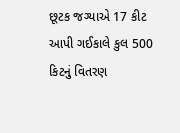છૂટક જગ્યાએ 17 કીટ આપી ગઈકાલે કુલ 500 કિટનું વિતરણ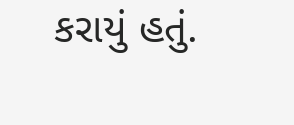કરાયું હતું.